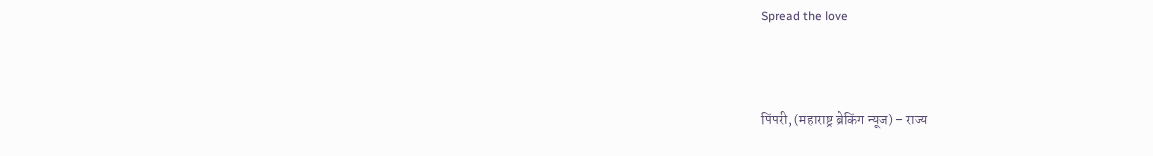Spread the love



पिंपरी, (महाराष्ट्र ब्रेकिंग न्यूज) – राज्य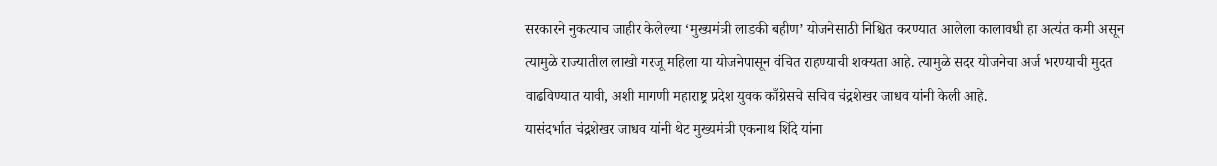सरकारने नुकत्याच जाहीर केलेल्या ‘मुख्यमंत्री लाडकी बहीण’ योजनेसाठी निश्चित करण्यात आलेला कालावधी हा अत्यंत कमी असून त्यामुळे राज्यातील लाखो गरजू महिला या योजनेपासून वंचित राहण्याची शक्यता आहे. त्यामुळे सदर योजनेचा अर्ज भरण्याची मुदत वाढविण्यात यावी, अशी मागणी महाराष्ट्र प्रदेश युवक काँग्रेसचे सचिव चंद्रशेखर जाधव यांनी केली आहे.
यासंदर्भात चंद्रशेखर जाधव यांनी थेट मुख्यमंत्री एकनाथ शिंदे यांना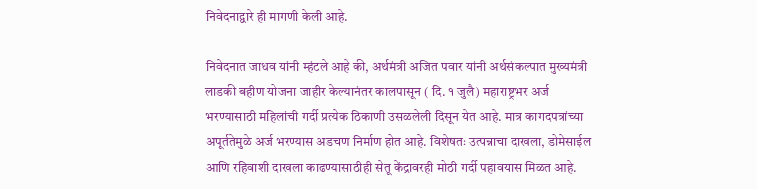निवेदनाद्वारे ही मागणी केली आहे.

निवेदनात जाधव यांनी म्हंटले आहे की, अर्थमंत्री अजित पवार यांनी अर्थसंकल्पात मुख्यमंत्री लाडकी बहीण योजना जाहीर केल्यानंतर कालपासून ( दि. १ जुलै) महाराष्ट्रभर अर्ज भरण्यासाठी महिलांची गर्दी प्रत्येक ठिकाणी उसळलेली दिसून येत आहे. मात्र कागदपत्रांच्या अपूर्ततेमुळे अर्ज भरण्यास अडचण निर्माण होत आहे. विशेषतः उत्पन्नाचा दाखला, डोमेसाईल आणि रहिवाशी दाखला काढण्यासाठीही सेतू केंद्रावरही मोठी गर्दी पहावयास मिळत आहे.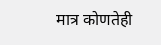मात्र कोणतेही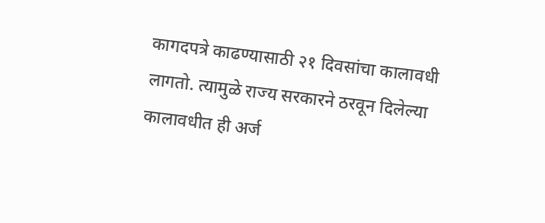कागदपत्रे काढण्यासाठी २१ दिवसांचा कालावधी लागतो. त्यामुळे राज्य सरकारने ठरवून दिलेल्या कालावधीत ही अर्ज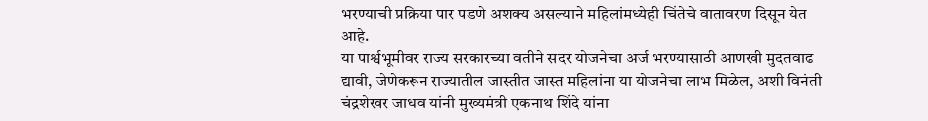भरण्याची प्रक्रिया पार पडणे अशक्य असल्याने महिलांमध्येही चिंतेचे वातावरण दिसून येत आहे.
या पार्श्वभूमीवर राज्य सरकारच्या वतीने सदर योजनेचा अर्ज भरण्यासाठी आणखी मुदतवाढ द्यावी, जेणेकरून राज्यातील जास्तीत जास्त महिलांना या योजनेचा लाभ मिळेल, अशी विनंती चंद्रशेखर जाधव यांनी मुख्यमंत्री एकनाथ शिंदे यांना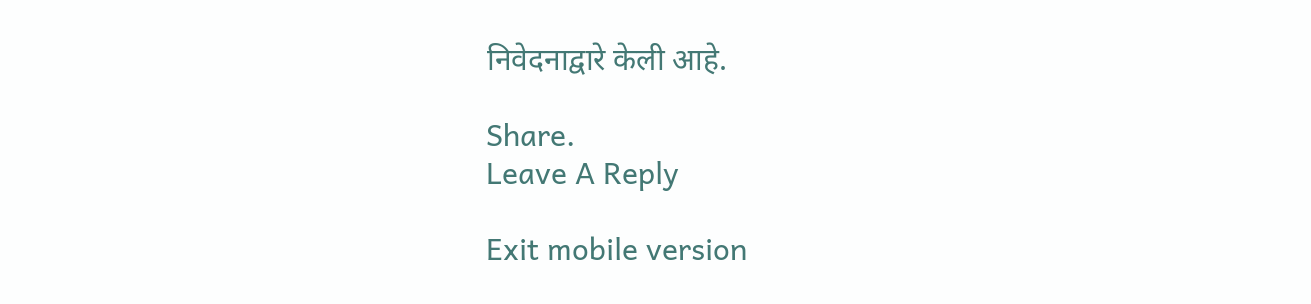निवेदनाद्वारे केली आहे.

Share.
Leave A Reply

Exit mobile version